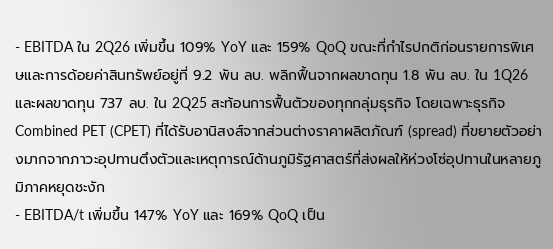- EBITDA ใน 2Q26 เพิ่มขึ้น 109% YoY และ 159% QoQ ขณะที่กำไรปกติก่อนรายการพิเศษและการด้อยค่าสินทรัพย์อยู่ที่ 9.2 พัน ลบ. พลิกฟื้นจากผลขาดทุน 1.8 พัน ลบ. ใน 1Q26 และผลขาดทุน 737 ลบ. ใน 2Q25 สะท้อนการฟื้นตัวของทุกกลุ่มธุรกิจ โดยเฉพาะธุรกิจ Combined PET (CPET) ที่ได้รับอานิสงส์จากส่วนต่างราคาผลิตภัณฑ์ (spread) ที่ขยายตัวอย่างมากจากภาวะอุปทานตึงตัวและเหตุการณ์ด้านภูมิรัฐศาสตร์ที่ส่งผลให้ห่วงโซ่อุปทานในหลายภูมิภาคหยุดชะงัก
- EBITDA/t เพิ่มขึ้น 147% YoY และ 169% QoQ เป็น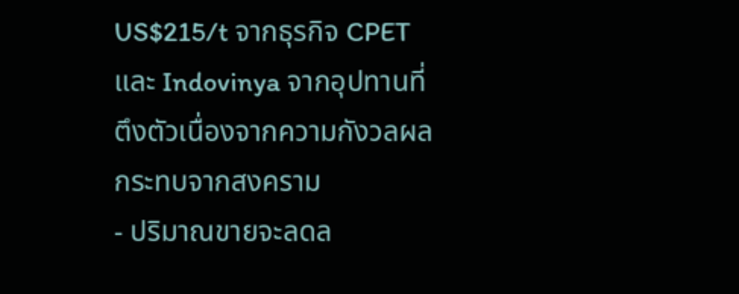US$215/t จากธุรกิจ CPET และ Indovinya จากอุปทานที่ตึงตัวเนื่องจากความกังวลผลกระทบจากสงคราม
- ปริมาณขายจะลดล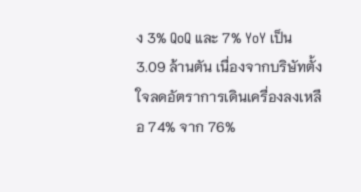ง 3% QoQ และ 7% YoY เป็น 3.09 ล้านตัน เนื่องจากบริษัทตั้งใจลดอัตราการเดินเครื่องลงเหลือ 74% จาก 76%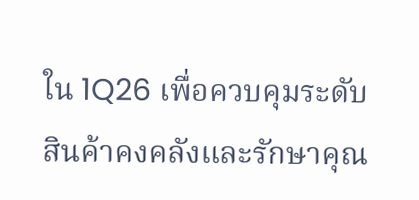ใน 1Q26 เพื่อควบคุมระดับสินค้าคงคลังและรักษาคุณ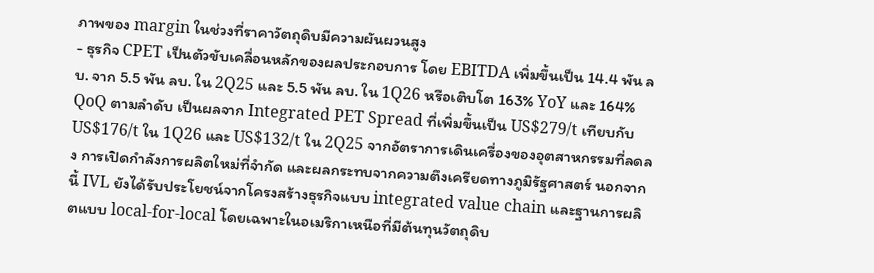ภาพของ margin ในช่วงที่ราคาวัตถุดิบมีความผันผวนสูง
- ธุรกิจ CPET เป็นตัวขับเคลื่อนหลักของผลประกอบการ โดย EBITDA เพิ่มขึ้นเป็น 14.4 พัน ลบ. จาก 5.5 พัน ลบ. ใน 2Q25 และ 5.5 พัน ลบ. ใน 1Q26 หรือเติบโต 163% YoY และ 164% QoQ ตามลำดับ เป็นผลจาก Integrated PET Spread ที่เพิ่มขึ้นเป็น US$279/t เทียบกับ US$176/t ใน 1Q26 และ US$132/t ใน 2Q25 จากอัตราการเดินเครื่องของอุตสาหกรรมที่ลดลง การเปิดกำลังการผลิตใหม่ที่จำกัด และผลกระทบจากความตึงเครียดทางภูมิรัฐศาสตร์ นอกจากนี้ IVL ยังได้รับประโยชน์จากโครงสร้างธุรกิจแบบ integrated value chain และฐานการผลิตแบบ local-for-local โดยเฉพาะในอเมริกาเหนือที่มีต้นทุนวัตถุดิบ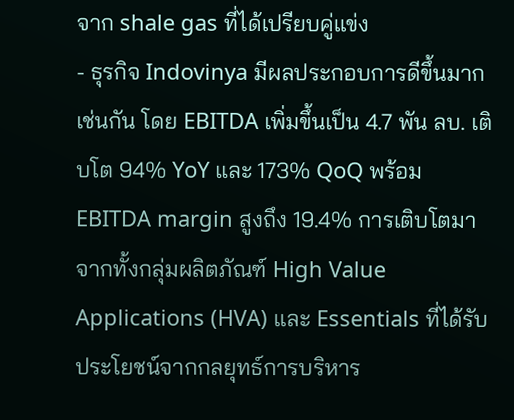จาก shale gas ที่ได้เปรียบคู่แข่ง
- ธุรกิจ Indovinya มีผลประกอบการดีขึ้นมากเช่นกัน โดย EBITDA เพิ่มขึ้นเป็น 4.7 พัน ลบ. เติบโต 94% YoY และ 173% QoQ พร้อม EBITDA margin สูงถึง 19.4% การเติบโตมาจากทั้งกลุ่มผลิตภัณฑ์ High Value Applications (HVA) และ Essentials ที่ได้รับประโยชน์จากกลยุทธ์การบริหาร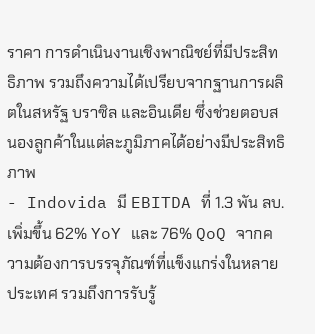ราคา การดำเนินงานเชิงพาณิชย์ที่มีประสิทธิภาพ รวมถึงความได้เปรียบจากฐานการผลิตในสหรัฐ บราซิล และอินเดีย ซึ่งช่วยตอบสนองลูกค้าในแต่ละภูมิภาคได้อย่างมีประสิทธิภาพ
- Indovida มี EBITDA ที่ 1.3 พัน ลบ. เพิ่มขึ้น 62% YoY และ 76% QoQ จากความต้องการบรรจุภัณฑ์ที่แข็งแกร่งในหลายประเทศ รวมถึงการรับรู้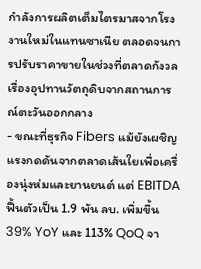กำลังการผลิตเต็มไตรมาสจากโรงงานใหม่ในแทนซาเนีย ตลอดจนการปรับราคาขายในช่วงที่ตลาดกังวลเรื่องอุปทานวัตถุดิบจากสถานการณ์ตะวันออกกลาง
- ขณะที่ธุรกิจ Fibers แม้ยังเผชิญแรงกดดันจากตลาดเส้นใยเพื่อเครื่องนุ่งห่มและยานยนต์ แต่ EBITDA ฟื้นตัวเป็น 1.9 พัน ลบ. เพิ่มขึ้น 39% YoY และ 113% QoQ จา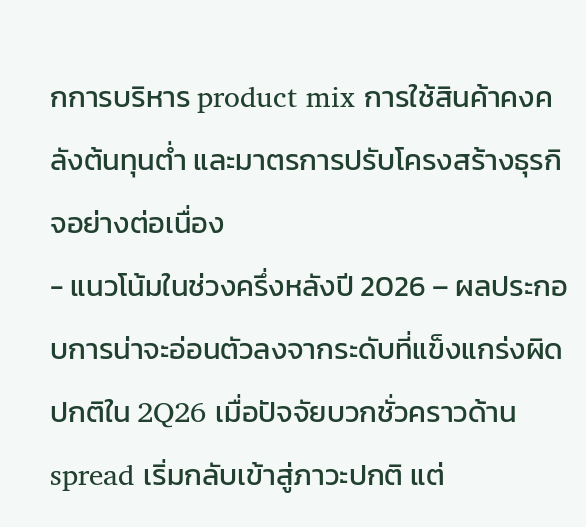กการบริหาร product mix การใช้สินค้าคงคลังต้นทุนต่ำ และมาตรการปรับโครงสร้างธุรกิจอย่างต่อเนื่อง
- แนวโน้มในช่วงครึ่งหลังปี 2026 – ผลประกอบการน่าจะอ่อนตัวลงจากระดับที่แข็งแกร่งผิดปกติใน 2Q26 เมื่อปัจจัยบวกชั่วคราวด้าน spread เริ่มกลับเข้าสู่ภาวะปกติ แต่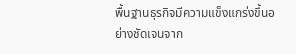พื้นฐานธุรกิจมีความแข็งแกร่งขึ้นอย่างชัดเจนจาก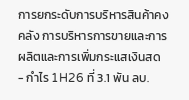การยกระดับการบริหารสินค้าคงคลัง การบริหารการขายและการผลิตและการเพิ่มกระแสเงินสด
- กำไร 1H26 ที่ 3.1 พัน ลบ.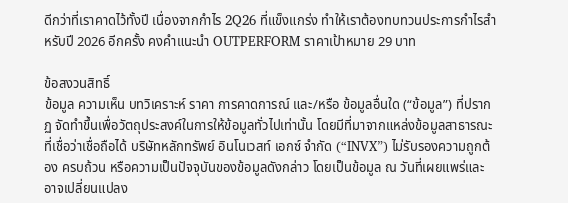ดีกว่าที่เราคาดไว้ทั้งปี เนื่องจากกำไร 2Q26 ที่แข็งแกร่ง ทำให้เราต้องทบทวนประการกำไรสำหรับปี 2026 อีกครั้ง คงคำแนะนำ OUTPERFORM ราคาเป้าหมาย 29 บาท

ข้อสงวนสิทธิ์
ข้อมูล ความเห็น บทวิเคราะห์ ราคา การคาดการณ์ และ/หรือ ข้อมูลอื่นใด (“ข้อมูล”) ที่ปรากฏ จัดทำขึ้นเพื่อวัตถุประสงค์ในการให้ข้อมูลทั่วไปเท่านั้น โดยมีที่มาจากแหล่งข้อมูลสาธารณะที่เชื่อว่าเชื่อถือได้ บริษัทหลักทรัพย์ อินโนเวสท์ เอกซ์ จำกัด (“INVX”) ไม่รับรองความถูกต้อง ครบถ้วน หรือความเป็นปัจจุบันของข้อมูลดังกล่าว โดยเป็นข้อมูล ณ วันที่เผยแพร่และอาจเปลี่ยนแปลง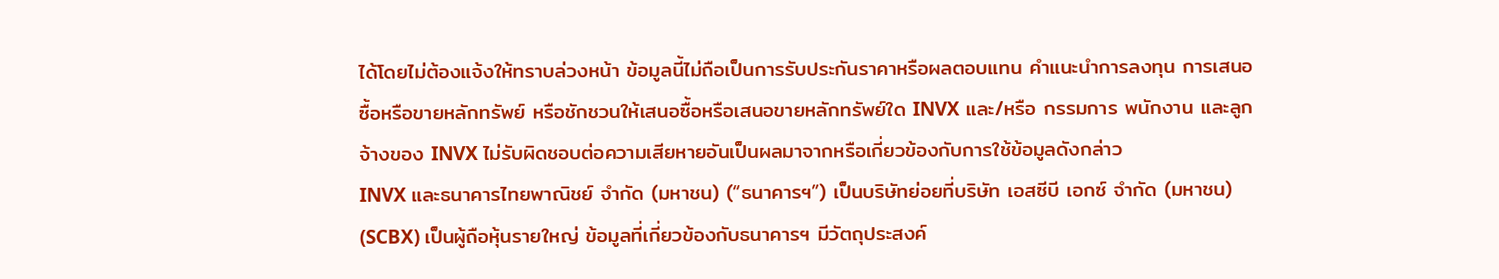ได้โดยไม่ต้องแจ้งให้ทราบล่วงหน้า ข้อมูลนี้ไม่ถือเป็นการรับประกันราคาหรือผลตอบแทน คำแนะนำการลงทุน การเสนอซื้อหรือขายหลักทรัพย์ หรือชักชวนให้เสนอซื้อหรือเสนอขายหลักทรัพย์ใด INVX และ/หรือ กรรมการ พนักงาน และลูกจ้างของ INVX ไม่รับผิดชอบต่อความเสียหายอันเป็นผลมาจากหรือเกี่ยวข้องกับการใช้ข้อมูลดังกล่าว
INVX และธนาคารไทยพาณิชย์ จำกัด (มหาชน) (“ธนาคารฯ”) เป็นบริษัทย่อยที่บริษัท เอสซีบี เอกซ์ จำกัด (มหาชน) (SCBX) เป็นผู้ถือหุ้นรายใหญ่ ข้อมูลที่เกี่ยวข้องกับธนาคารฯ มีวัตถุประสงค์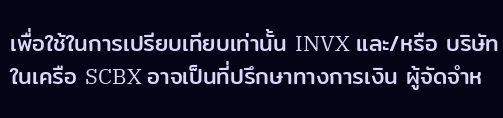เพื่อใช้ในการเปรียบเทียบเท่านั้น INVX และ/หรือ บริษัทในเครือ SCBX อาจเป็นที่ปรึกษาทางการเงิน ผู้จัดจำห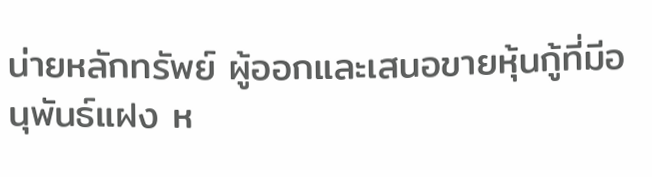น่ายหลักทรัพย์ ผู้ออกและเสนอขายหุ้นกู้ที่มีอนุพันธ์แฝง ห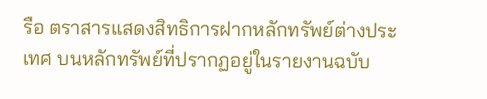รือ ตราสารแสดงสิทธิการฝากหลักทรัพย์ต่างประเทศ บนหลักทรัพย์ที่ปรากฏอยู่ในรายงานฉบับ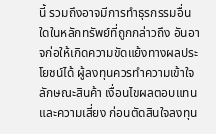นี้ รวมถึงอาจมีการทำธุรกรรมอื่นใดในหลักทรัพย์ที่ถูกกล่าวถึง อันอาจก่อให้เกิดความขัดแย้งทางผลประโยชน์ได้ ผู้ลงทุนควรทำความเข้าใจลักษณะสินค้า เงื่อนไขผลตอบแทน และความเสี่ยง ก่อนตัดสินใจลงทุน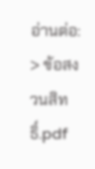อ่านต่อ: > ข้อสงวนสิทธิ์.pdf